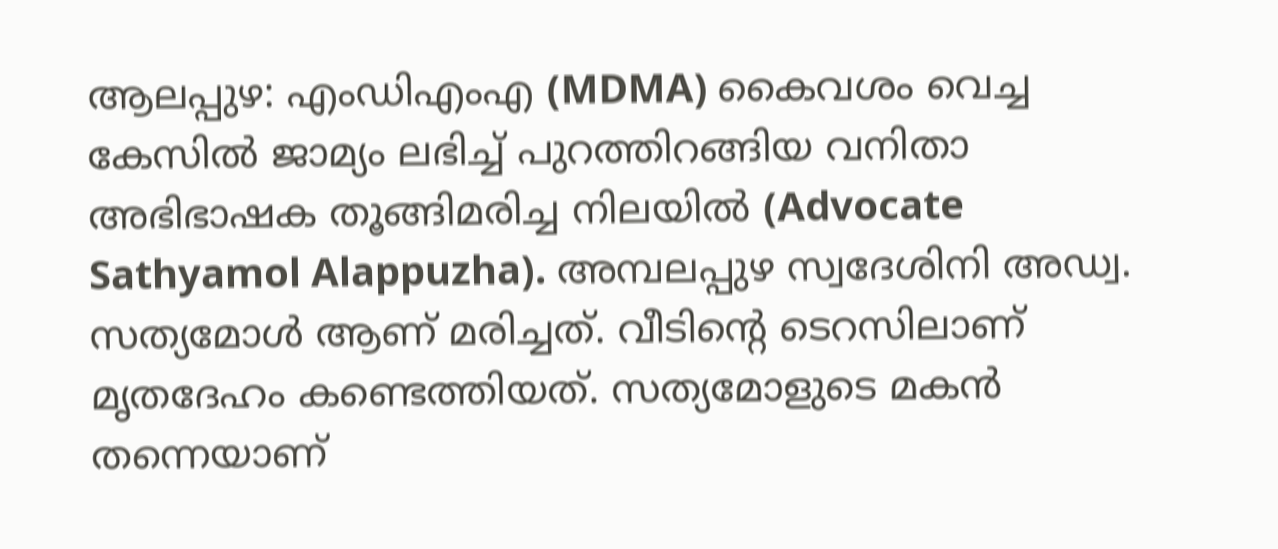ആലപ്പുഴ: എംഡിഎംഎ (MDMA) കൈവശം വെച്ച കേസിൽ ജാമ്യം ലഭിച്ച് പുറത്തിറങ്ങിയ വനിതാ അഭിഭാഷക തൂങ്ങിമരിച്ച നിലയിൽ (Advocate Sathyamol Alappuzha). അമ്പലപ്പുഴ സ്വദേശിനി അഡ്വ. സത്യമോൾ ആണ് മരിച്ചത്. വീടിന്റെ ടെറസിലാണ് മൃതദേഹം കണ്ടെത്തിയത്. സത്യമോളുടെ മകൻ തന്നെയാണ്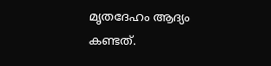മൃതദേഹം ആദ്യം കണ്ടത്.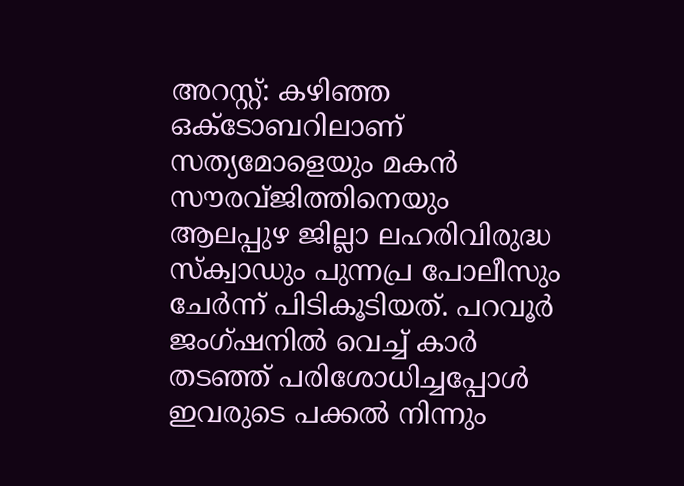അറസ്റ്റ്: കഴിഞ്ഞ ഒക്ടോബറിലാണ് സത്യമോളെയും മകൻ സൗരവ്ജിത്തിനെയും ആലപ്പുഴ ജില്ലാ ലഹരിവിരുദ്ധ സ്ക്വാഡും പുന്നപ്ര പോലീസും ചേർന്ന് പിടികൂടിയത്. പറവൂർ ജംഗ്ഷനിൽ വെച്ച് കാർ തടഞ്ഞ് പരിശോധിച്ചപ്പോൾ ഇവരുടെ പക്കൽ നിന്നും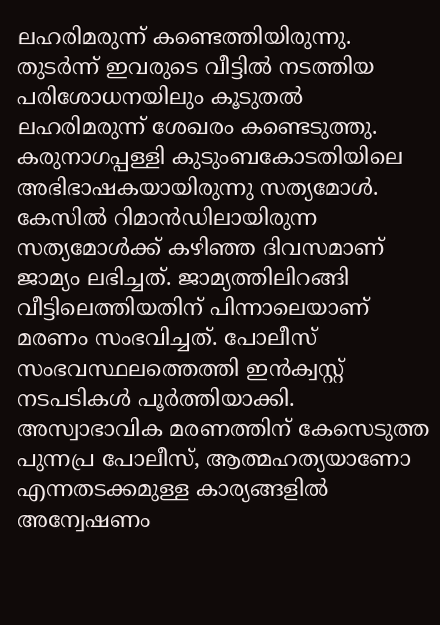ലഹരിമരുന്ന് കണ്ടെത്തിയിരുന്നു. തുടർന്ന് ഇവരുടെ വീട്ടിൽ നടത്തിയ പരിശോധനയിലും കൂടുതൽ ലഹരിമരുന്ന് ശേഖരം കണ്ടെടുത്തു. കരുനാഗപ്പള്ളി കുടുംബകോടതിയിലെ അഭിഭാഷകയായിരുന്നു സത്യമോൾ.
കേസിൽ റിമാൻഡിലായിരുന്ന സത്യമോൾക്ക് കഴിഞ്ഞ ദിവസമാണ് ജാമ്യം ലഭിച്ചത്. ജാമ്യത്തിലിറങ്ങി വീട്ടിലെത്തിയതിന് പിന്നാലെയാണ് മരണം സംഭവിച്ചത്. പോലീസ് സംഭവസ്ഥലത്തെത്തി ഇൻക്വസ്റ്റ് നടപടികൾ പൂർത്തിയാക്കി. അസ്വാഭാവിക മരണത്തിന് കേസെടുത്ത പുന്നപ്ര പോലീസ്, ആത്മഹത്യയാണോ എന്നതടക്കമുള്ള കാര്യങ്ങളിൽ അന്വേഷണം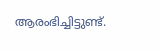ആരംഭിച്ചിട്ടുണ്ട്.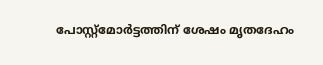പോസ്റ്റ്മോർട്ടത്തിന് ശേഷം മൃതദേഹം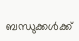ബന്ധുക്കൾക്ക്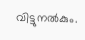വിട്ടുനൽകും.